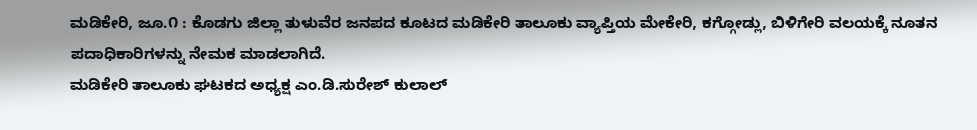ಮಡಿಕೇರಿ, ಜೂ.೧ : ಕೊಡಗು ಜಿಲ್ಲಾ ತುಳುವೆರ ಜನಪದ ಕೂಟದ ಮಡಿಕೇರಿ ತಾಲೂಕು ವ್ಯಾಪ್ತಿಯ ಮೇಕೇರಿ, ಕಗ್ಗೋಡ್ಲು, ಬಿಳಿಗೇರಿ ವಲಯಕ್ಕೆ ನೂತನ ಪದಾಧಿಕಾರಿಗಳನ್ನು ನೇಮಕ ಮಾಡಲಾಗಿದೆ.
ಮಡಿಕೇರಿ ತಾಲೂಕು ಘಟಕದ ಅಧ್ಯಕ್ಷ ಎಂ.ಡಿ.ಸುರೇಶ್ ಕುಲಾಲ್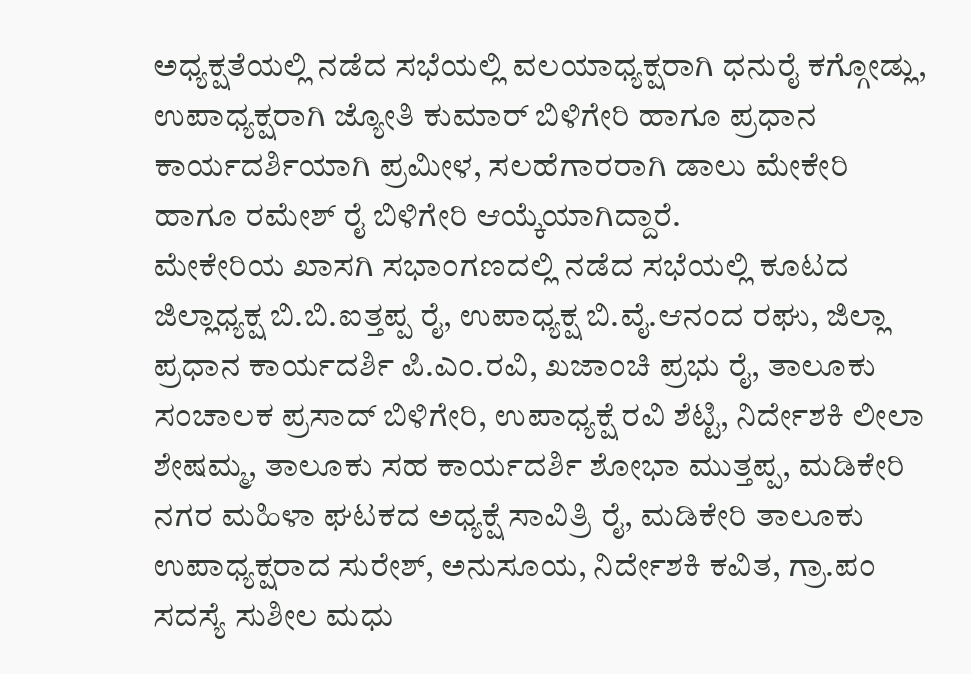ಅಧ್ಯಕ್ಷತೆಯಲ್ಲಿ ನಡೆದ ಸಭೆಯಲ್ಲಿ ವಲಯಾಧ್ಯಕ್ಷರಾಗಿ ಧನುರೈ ಕಗ್ಗೋಡ್ಲು, ಉಪಾಧ್ಯಕ್ಷರಾಗಿ ಜ್ಯೋತಿ ಕುಮಾರ್ ಬಿಳಿಗೇರಿ ಹಾಗೂ ಪ್ರಧಾನ ಕಾರ್ಯದರ್ಶಿಯಾಗಿ ಪ್ರಮೀಳ, ಸಲಹೆಗಾರರಾಗಿ ಡಾಲು ಮೇಕೇರಿ ಹಾಗೂ ರಮೇಶ್ ರೈ ಬಿಳಿಗೇರಿ ಆಯ್ಕೆಯಾಗಿದ್ದಾರೆ.
ಮೇಕೇರಿಯ ಖಾಸಗಿ ಸಭಾಂಗಣದಲ್ಲಿ ನಡೆದ ಸಭೆಯಲ್ಲಿ ಕೂಟದ ಜಿಲ್ಲಾಧ್ಯಕ್ಷ ಬಿ.ಬಿ.ಐತ್ತಪ್ಪ ರೈ, ಉಪಾಧ್ಯಕ್ಷ ಬಿ.ವೈ.ಆನಂದ ರಘು, ಜಿಲ್ಲಾ ಪ್ರಧಾನ ಕಾರ್ಯದರ್ಶಿ ಪಿ.ಎಂ.ರವಿ, ಖಜಾಂಚಿ ಪ್ರಭು ರೈ, ತಾಲೂಕು ಸಂಚಾಲಕ ಪ್ರಸಾದ್ ಬಿಳಿಗೇರಿ, ಉಪಾಧ್ಯಕ್ಷೆ ರವಿ ಶೆಟ್ಟಿ, ನಿರ್ದೇಶಕಿ ಲೀಲಾ ಶೇಷಮ್ಮ, ತಾಲೂಕು ಸಹ ಕಾರ್ಯದರ್ಶಿ ಶೋಭಾ ಮುತ್ತಪ್ಪ, ಮಡಿಕೇರಿ ನಗರ ಮಹಿಳಾ ಘಟಕದ ಅಧ್ಯಕ್ಷೆ ಸಾವಿತ್ರಿ ರೈ, ಮಡಿಕೇರಿ ತಾಲೂಕು ಉಪಾಧ್ಯಕ್ಷರಾದ ಸುರೇಶ್, ಅನುಸೂಯ, ನಿರ್ದೇಶಕಿ ಕವಿತ, ಗ್ರಾ.ಪಂ ಸದಸ್ಯೆ ಸುಶೀಲ ಮಧು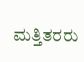ಮತ್ತಿತರರು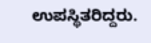ಉಪಸ್ಥಿತರಿದ್ದರು.